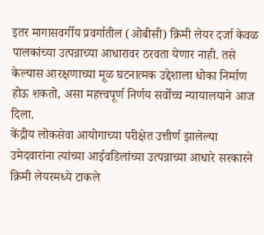इतर मागासवर्गीय प्रवर्गातील (ओबीसी) क्रिमी लेयर दर्जा केवळ पालकांच्या उत्पन्नाच्या आधारावर ठरवता येणार नाही. तसे केल्यास आरक्षणाच्या मूळ घटनात्मक उद्देशाला धोका निर्माण होऊ शकतो, असा महत्त्वपूर्ण निर्णय सर्वोच्च न्यायालयाने आज दिला.
केंद्रीय लोकसेवा आयोगाच्या परीक्षेत उत्तीर्ण झालेल्या उमेदवारांना त्यांच्या आईवडिलांच्या उत्पन्नाच्या आधारे सरकारने क्रिमी लेयरमध्ये टाकले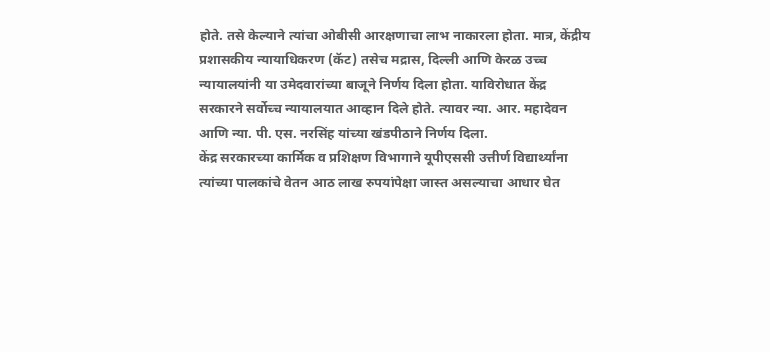होते. तसे केल्याने त्यांचा ओबीसी आरक्षणाचा लाभ नाकारला होता. मात्र, केंद्रीय प्रशासकीय न्यायाधिकरण (कॅट) तसेच मद्रास, दिल्ली आणि केरळ उच्च न्यायालयांनी या उमेदवारांच्या बाजूने निर्णय दिला होता. याविरोधात केंद्र सरकारने सर्वोच्च न्यायालयात आव्हान दिले होते. त्यावर न्या. आर. महादेवन आणि न्या. पी. एस. नरसिंह यांच्या खंडपीठाने निर्णय दिला.
केंद्र सरकारच्या कार्मिक व प्रशिक्षण विभागाने यूपीएससी उत्तीर्ण विद्यार्थ्यांना त्यांच्या पालकांचे वेतन आठ लाख रुपयांपेक्षा जास्त असल्याचा आधार घेत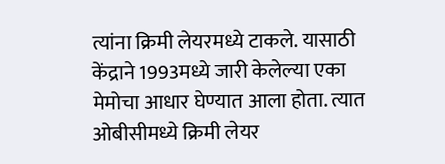त्यांना क्रिमी लेयरमध्ये टाकले. यासाठी केंद्राने 1993मध्ये जारी केलेल्या एका मेमोचा आधार घेण्यात आला होता. त्यात ओबीसीमध्ये क्रिमी लेयर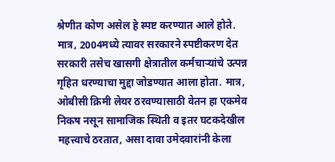श्रेणीत कोण असेल हे स्पष्ट करण्यात आले होते. मात्र, 2004मध्ये त्यावर सरकारने स्पष्टीकरण देत सरकारी तसेच खासगी क्षेत्रातील कर्मचाऱ्यांचे उत्पन्न गृहित धरण्याचा मुद्दा जोडण्यात आला होता. मात्र, ओबीसी क्रिमी लेयर ठरवण्यासाठी वेतन हा एकमेव निकष नसून सामाजिक स्थिती व इतर घटकदेखील महत्त्वाचे ठरतात, असा दावा उमेदवारांनी केला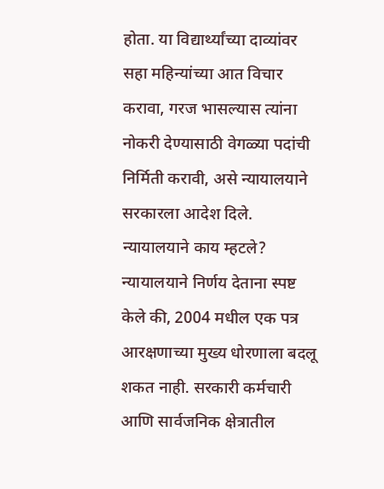होता. या विद्यार्थ्यांच्या दाव्यांवर सहा महिन्यांच्या आत विचार करावा, गरज भासल्यास त्यांना नोकरी देण्यासाठी वेगळ्या पदांची निर्मिती करावी, असे न्यायालयाने सरकारला आदेश दिले.
न्यायालयाने काय म्हटले?
न्यायालयाने निर्णय देताना स्पष्ट केले की, 2004 मधील एक पत्र आरक्षणाच्या मुख्य धोरणाला बदलू शकत नाही. सरकारी कर्मचारी आणि सार्वजनिक क्षेत्रातील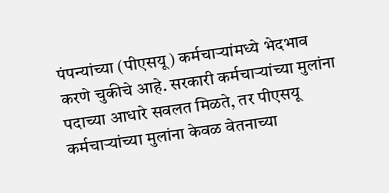पंपन्यांच्या (पीएसयू) कर्मचाऱ्यांमध्ये भेदभाव करणे चुकीचे आहे. सरकारी कर्मचाऱ्यांच्या मुलांना पदाच्या आधारे सवलत मिळते, तर पीएसयू कर्मचाऱ्यांच्या मुलांना केवळ वेतनाच्या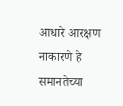आधारे आरक्षण नाकारणे हे समानतेच्या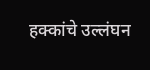हक्कांचे उल्लंघन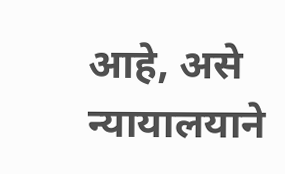आहे, असे न्यायालयाने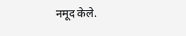नमूद केले.